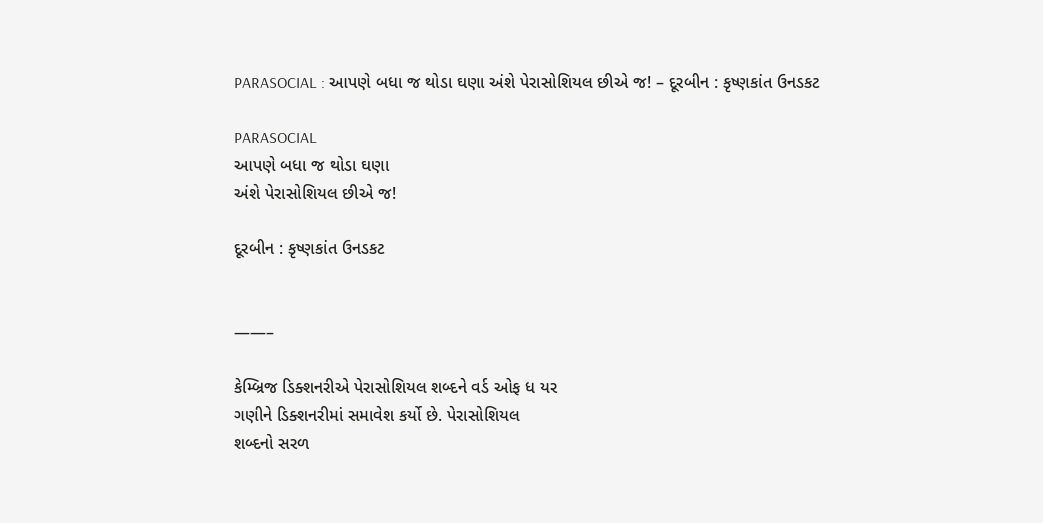PARASOCIAL : આપણે બધા જ થોડા ઘણા અંશે પેરાસોશિયલ છીએ જ! – દૂરબીન : કૃષ્ણકાંત ઉનડકટ

PARASOCIAL
આપણે બધા જ થોડા ઘણા
અંશે પેરાસોશિયલ છીએ જ!

દૂરબીન : કૃષ્ણકાંત ઉનડકટ


——–

કેમ્બ્રિજ ડિક્શનરીએ પેરાસોશિયલ શબ્દને વર્ડ ઓફ ધ યર
ગણીને ડિક્શનરીમાં સમાવેશ કર્યો છે. પેરાસોશિયલ
શબ્દનો સરળ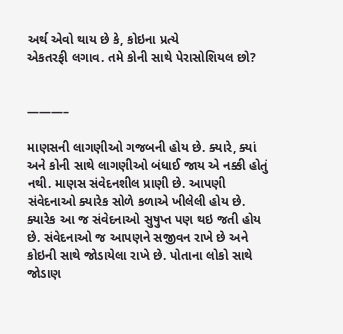અર્થ એવો થાય છે કે, કોઇના પ્રત્યે
એકતરફી લગાવ. તમે કોની સાથે પેરાસોશિયલ છો?


———–

માણસની લાગણીઓ ગજબની હોય છે. ક્યારે, ક્યાં અને કોની સાથે લાગણીઓ બંધાઈ જાય એ નક્કી હોતું નથી. માણસ સંવેદનશીલ પ્રાણી છે. આપણી સંવેદનાઓ ક્યારેક સોળે કળાએ ખીલેલી હોય છે. ક્યારેક આ જ સંવેદનાઓ સુષુપ્ત પણ થઇ જતી હોય છે. સંવેદનાઓ જ આપણને સજીવન રાખે છે અને કોઇની સાથે જોડાયેલા રાખે છે. પોતાના લોકો સાથે જોડાણ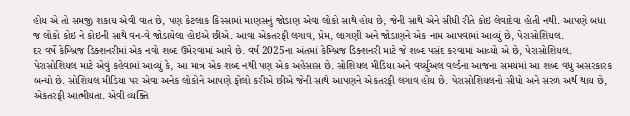હોય એ તો સમજી શકાય એવી વાત છે, પણ કેટલાક કિસ્સામાં માણસનું જોડાણ એવા લોકો સાથે હોય છે, જેની સાથે એને સીધી રીતે કોઇ લેવાદેવા હોતી નથી. આપણે બધા જ લોકો કોઇ ને કોઇની સાથે વન-વે જોડાયેલા હોઇએ છીએ. આવા એકતરફી લગાવ, પ્રેમ, લાગણી અને જોડાણને એક નામ આપવામાં આવ્યું છે, પેરાસોશિયલ.
દર વર્ષે કેમ્બ્રિજ ડિક્શનરીમાં એક નવો શબ્દ ઉમેરવામાં આવે છે. વર્ષ 2025ના અંતમાં કેમ્બ્રિજ ડિક્શનરી માટે જે શબ્દ પસંદ કરવામાં આવ્યો એ છે, પેરાસોશિયલ. પેરાસોશિયલ માટે એવું કહેવામાં આવ્યું કે, આ માત્ર એક શબ્દ નથી પણ એક અહેસાસ છે. સોશિયલ મીડિયા અને વર્ચ્યુઅલ વર્લ્ડના આજના સમયમાં આ શબ્દ વધુ અસરકારક બન્યો છે. સોશિયલ મીડિયા પર એવા અનેક લોકોને આપણે ફોલો કરીએ છીએ જેની સાથે આપણને એકતરફી લગાવ હોય છે. પેરાસોશિયલનો સીધો અને સરળ અર્થ થાય છે, એકતરફી આત્મીયતા. એવી વ્યક્તિ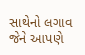સાથેનો લગાવ જેને આપણે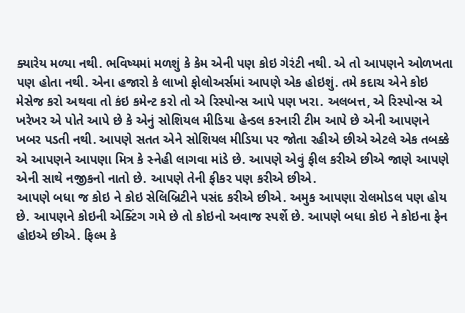ક્યારેય મળ્યા નથી. ભવિષ્યમાં મળશું કે કેમ એની પણ કોઇ ગેરંટી નથી. એ તો આપણને ઓળખતા પણ હોતા નથી. એના હજારો કે લાખો ફોલોઅર્સમાં આપણે એક હોઇશું. તમે કદાચ એને કોઇ મેસેજ કરો અથવા તો કંઇ કમેન્ટ કરો તો એ રિસ્પોન્સ આપે પણ ખરા. અલબત્ત, એ રિસ્પોન્સ એ ખરેખર એ પોતે આપે છે કે એનું સોશિયલ મીડિયા હેન્ડલ કરનારી ટીમ આપે છે એની આપણને ખબર પડતી નથી. આપણે સતત એને સોશિયલ મીડિયા પર જોતા રહીએ છીએ એટલે એક તબક્કે એ આપણને આપણા મિત્ર કે સ્નેહી લાગવા માંડે છે. આપણે એવું ફીલ કરીએ છીએ જાણે આપણે એની સાથે નજીકનો નાતો છે. આપણે તેની ફીકર પણ કરીએ છીએ.
આપણે બધા જ કોઇ ને કોઇ સેલિબ્રિટીને પસંદ કરીએ છીએ. અમુક આપણા રોલમોડલ પણ હોય છે. આપણને કોઇની એક્ટિંગ ગમે છે તો કોઇનો અવાજ સ્પર્શે છે. આપણે બધા કોઇ ને કોઇના ફેન હોઇએ છીએ. ફિલ્મ કે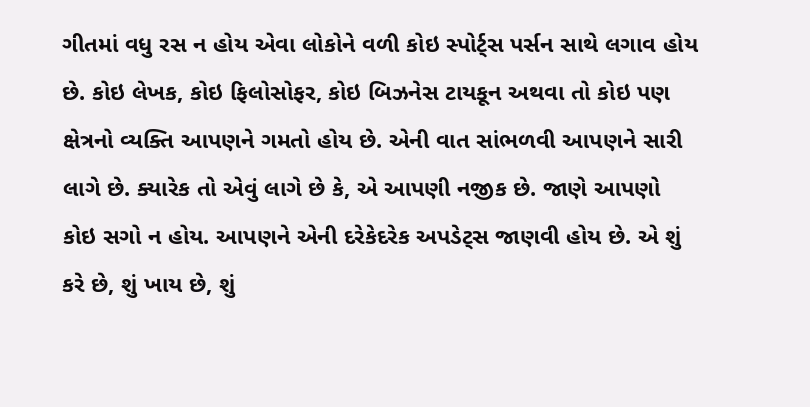ગીતમાં વધુ રસ ન હોય એવા લોકોને વળી કોઇ સ્પોર્ટ્સ પર્સન સાથે લગાવ હોય છે. કોઇ લેખક, કોઇ ફિલોસોફર, કોઇ બિઝનેસ ટાયકૂન અથવા તો કોઇ પણ ક્ષેત્રનો વ્યક્તિ આપણને ગમતો હોય છે. એની વાત સાંભળવી આપણને સારી લાગે છે. ક્યારેક તો એવું લાગે છે કે, એ આપણી નજીક છે. જાણે આપણો કોઇ સગો ન હોય. આપણને એની દરેકેદરેક અપડેટ્સ જાણવી હોય છે. એ શું કરે છે, શું ખાય છે, શું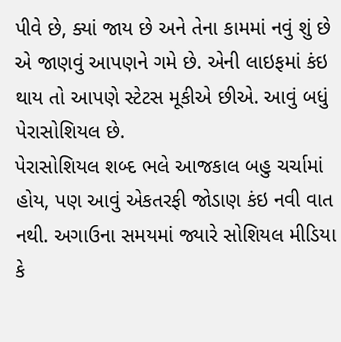પીવે છે, ક્યાં જાય છે અને તેના કામમાં નવું શું છે એ જાણવું આપણને ગમે છે. એની લાઇફમાં કંઇ થાય તો આપણે સ્ટેટસ મૂકીએ છીએ. આવું બધું પેરાસોશિયલ છે.
પેરાસોશિયલ શબ્દ ભલે આજકાલ બહુ ચર્ચામાં હોય, પણ આવું એકતરફી જોડાણ કંઇ નવી વાત નથી. અગાઉના સમયમાં જ્યારે સોશિયલ મીડિયા કે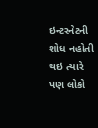ઇન્ટરનેટની શોધ નહોતી થઇ ત્યારે પણ લોકો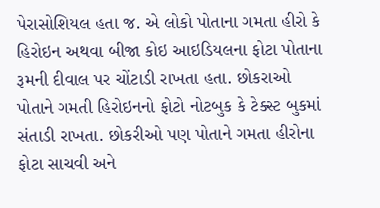પેરાસોશિયલ હતા જ. એ લોકો પોતાના ગમતા હીરો કે હિરોઇન અથવા બીજા કોઇ આઇડિયલના ફોટા પોતાના રૂમની દીવાલ પર ચોંટાડી રાખતા હતા. છોકરાઓ પોતાને ગમતી હિરોઇનનો ફોટો નોટબુક કે ટેક્સ્ટ બુકમાં સંતાડી રાખતા. છોકરીઓ પણ પોતાને ગમતા હીરોના ફોટા સાચવી અને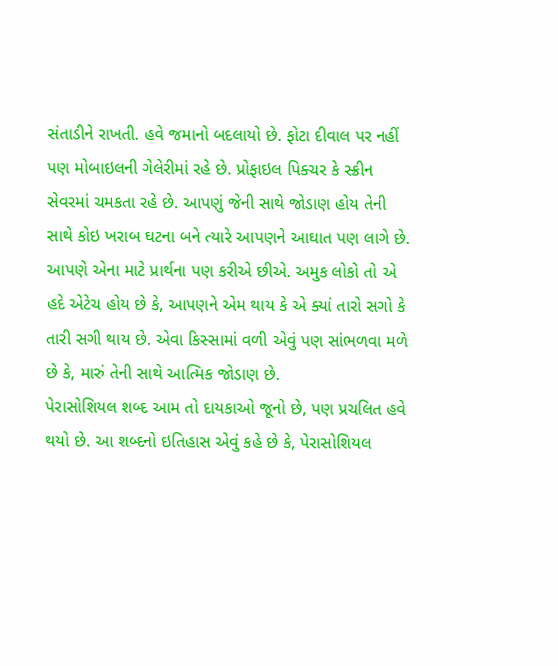સંતાડીને રાખતી. હવે જમાનો બદલાયો છે. ફોટા દીવાલ પર નહીં પણ મોબાઇલની ગેલેરીમાં રહે છે. પ્રોફાઇલ પિક્ચર કે સ્ક્રીન સેવરમાં ચમકતા રહે છે. આપણું જેની સાથે જોડાણ હોય તેની સાથે કોઇ ખરાબ ઘટના બને ત્યારે આપણને આઘાત પણ લાગે છે. આપણે એના માટે પ્રાર્થના પણ કરીએ છીએ. અમુક લોકો તો એ હદે એટેચ હોય છે કે, આપણને એમ થાય કે એ ક્યાં તારો સગો કે તારી સગી થાય છે. એવા કિસ્સામાં વળી એવું પણ સાંભળવા મળે છે કે, મારું તેની સાથે આત્મિક જોડાણ છે.
પેરાસોશિયલ શબ્દ આમ તો દાયકાઓ જૂનો છે, પણ પ્રચલિત હવે થયો છે. આ શબ્દનો ઇતિહાસ એવું કહે છે કે, પેરાસોશિયલ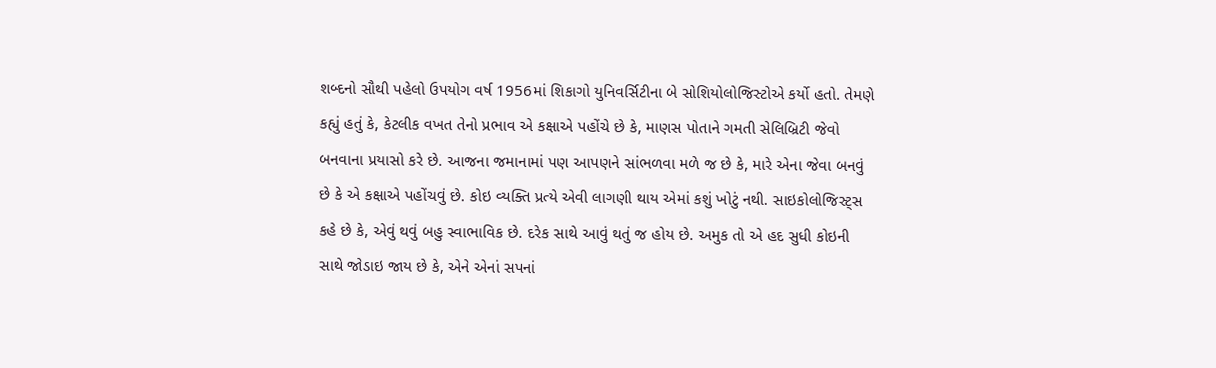શબ્દનો સૌથી પહેલો ઉપયોગ વર્ષ 1956માં શિકાગો યુનિવર્સિટીના બે સોશિયોલોજિસ્ટોએ કર્યો હતો. તેમણે કહ્યું હતું કે, કેટલીક વખત તેનો પ્રભાવ એ કક્ષાએ પહોંચે છે કે, માણસ પોતાને ગમતી સેલિબ્રિટી જેવો બનવાના પ્રયાસો કરે છે. આજના જમાનામાં પણ આપણને સાંભળવા મળે જ છે કે, મારે એના જેવા બનવું છે કે એ કક્ષાએ પહોંચવું છે. કોઇ વ્યક્તિ પ્રત્યે એવી લાગણી થાય એમાં કશું ખોટું નથી. સાઇકોલોજિસ્ટ્સ કહે છે કે, એવું થવું બહુ સ્વાભાવિક છે. દરેક સાથે આવું થતું જ હોય છે. અમુક તો એ હદ સુધી કોઇની સાથે જોડાઇ જાય છે કે, એને એનાં સપનાં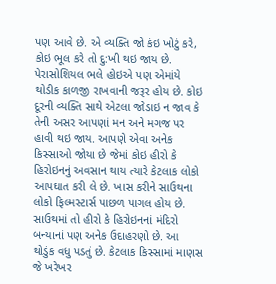પણ આવે છે. એ વ્યક્તિ જો કંઇ ખોટું કરે, કોઇ ભૂલ કરે તો દુ:ખી થઇ જાય છે.
પેરાસોશિયલ ભલે હોઇએ પણ એમાંયે થોડીક કાળજી રાખવાની જરૂર હોય છે. કોઇ દૂરની વ્યક્તિ સાથે એટલા જોડાઇ ન જાવ કે તેની અસર આપણાં મન અને મગજ પર હાવી થઇ જાય. આપણે એવા અનેક કિસ્સાઓ જોયા છે જેમાં કોઇ હીરો કે હિરોઇનનું અવસાન થાય ત્યારે કેટલાક લોકો આપઘાત કરી લે છે. ખાસ કરીને સાઉથના લોકો ફિલ્મસ્ટાર્સ પાછળ પાગલ હોય છે. સાઉથમાં તો હીરો કે હિરોઇનનાં મંદિરો બન્યાનાં પણ અનેક ઉદાહરણો છે. આ થોડુંક વધુ પડતું છે. કેટલાક કિસ્સામાં માણસ જે ખરેખર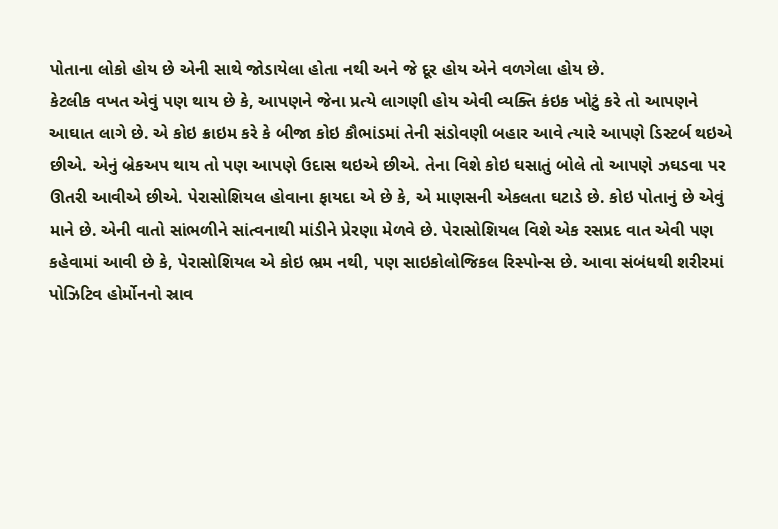પોતાના લોકો હોય છે એની સાથે જોડાયેલા હોતા નથી અને જે દૂર હોય એને વળગેલા હોય છે.
કેટલીક વખત એવું પણ થાય છે કે, આપણને જેના પ્રત્યે લાગણી હોય એવી વ્યક્તિ કંઇક ખોટું કરે તો આપણને આઘાત લાગે છે. એ કોઇ ક્રાઇમ કરે કે બીજા કોઇ કૌભાંડમાં તેની સંડોવણી બહાર આવે ત્યારે આપણે ડિસ્ટર્બ થઇએ છીએ. એનું બ્રેકઅપ થાય તો પણ આપણે ઉદાસ થઇએ છીએ. તેના વિશે કોઇ ઘસાતું બોલે તો આપણે ઝઘડવા પર ઊતરી આવીએ છીએ. પેરાસોશિયલ હોવાના ફાયદા એ છે કે, એ માણસની એકલતા ઘટાડે છે. કોઇ પોતાનું છે એવું માને છે. એની વાતો સાંભળીને સાંત્વનાથી માંડીને પ્રેરણા મેળવે છે. પેરાસોશિયલ વિશે એક રસપ્રદ વાત એવી પણ કહેવામાં આવી છે કે, પેરાસોશિયલ એ કોઇ ભ્રમ નથી, પણ સાઇકોલોજિકલ રિસ્પોન્સ છે. આવા સંબંધથી શરીરમાં પોઝિટિવ હોર્મોનનો સ્રાવ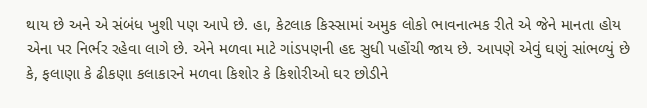થાય છે અને એ સંબંધ ખુશી પણ આપે છે. હા, કેટલાક કિસ્સામાં અમુક લોકો ભાવનાત્મક રીતે એ જેને માનતા હોય એના પર નિર્ભર રહેવા લાગે છે. એને મળવા માટે ગાંડપણની હદ સુધી પહોંચી જાય છે. આપણે એવું ઘણું સાંભળ્યું છે કે, ફલાણા કે ઢીકણા કલાકારને મળવા કિશોર કે કિશોરીઓ ઘર છોડીને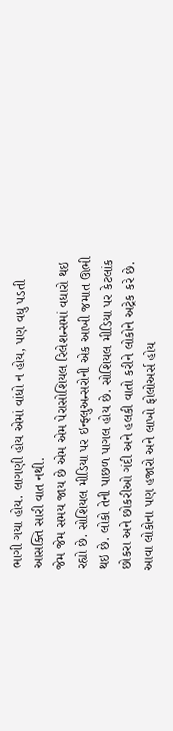ભાગી ગયા હોય. લાગણી હોય એમાં વાંધો ન હોય, પણ વધુ પડતી આસક્તિ સારી વાત નથી.
જેમ જેમ સમય જાય છે એમ એમ પેરાસોશિયલ રિલેશન્સમાં વધારો થઇ રહ્યો છે. સોશિયલ મીડિયા પર ઇન્ફ્લુઅન્સરોની એક આખી જમાત ઊભી થઇ છે. લોકો તેની પાછળ પાગલ હોય છે. સોશિયલ મીડિયા પર કેટલાંક છોકરા અને છોકરીઓ ગંદી અને હલકી વાતો કરીને લોકોને અટ્રેક કરે છે. આવા લોકોના પણ હજારો અને લાખો ફોલોઅર્સ હોય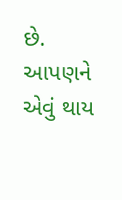છે. આપણને એવું થાય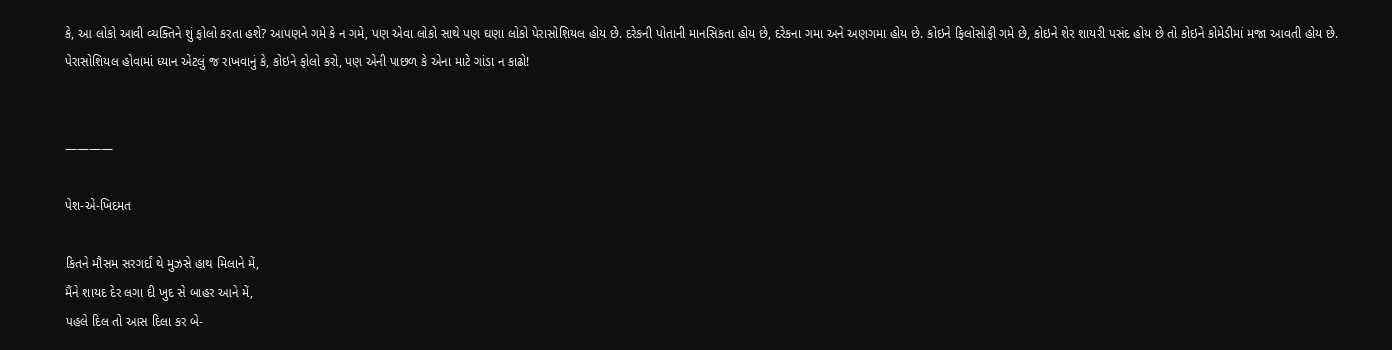કે, આ લોકો આવી વ્યક્તિને શું ફોલો કરતા હશે? આપણને ગમે કે ન ગમે, પણ એવા લોકો સાથે પણ ઘણા લોકો પેરાસોશિયલ હોય છે. દરેકની પોતાની માનસિકતા હોય છે, દરેકના ગમા અને અણગમા હોય છે. કોઇને ફિલોસોફી ગમે છે, કોઇને શેર શાયરી પસંદ હોય છે તો કોઇને કોમેડીમાં મજા આવતી હોય છે. પેરાસોશિયલ હોવામાં ધ્યાન એટલું જ રાખવાનું કે, કોઇને ફોલો કરો, પણ એની પાછળ કે એના માટે ગાંડા ન કાઢો!


————

પેશ-એ-ખિદમત

કિતને મૌસમ સરગર્દાં થે મુઝસે હાથ મિલાને મેં,
મૈંને શાયદ દેર લગા દી ખુદ સે બાહર આને મેં,
પહલે દિલ તો આસ દિલા કર બે-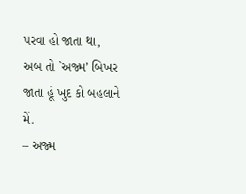પરવા હો જાતા થા,
અબ તો `અજ્મ’ બિખર જાતા હૂં ખુદ કો બહલાને મેં.
– અજ્મ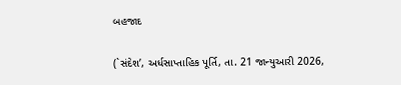બહજાદ


(`સંદેશ’, અર્ધસાપ્તાહિક પૂર્તિ, તા. 21 જાન્યુઆરી 2026,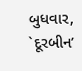બુધવાર, `દૂરબીન’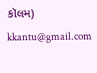કૉલમ)
kkantu@gmail.com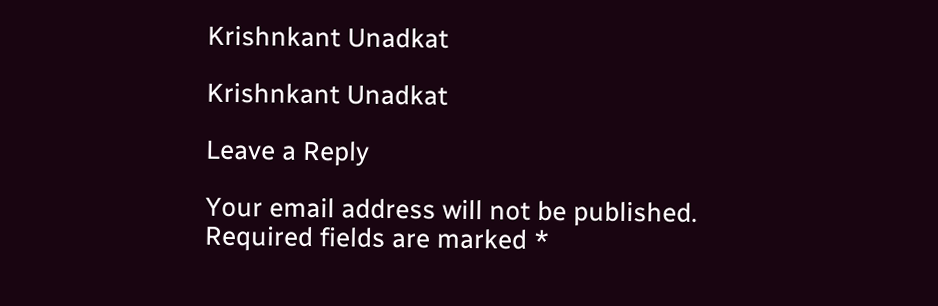Krishnkant Unadkat

Krishnkant Unadkat

Leave a Reply

Your email address will not be published. Required fields are marked *